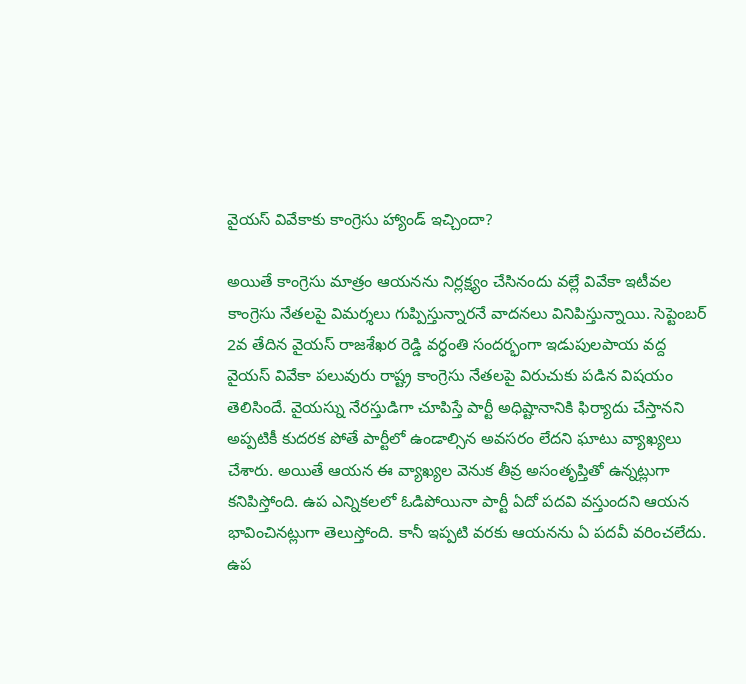వైయస్ వివేకాకు కాంగ్రెసు హ్యాండ్ ఇచ్చిందా?

అయితే కాంగ్రెసు మాత్రం ఆయనను నిర్లక్ష్యం చేసినందు వల్లే వివేకా ఇటీవల కాంగ్రెసు నేతలపై విమర్శలు గుప్పిస్తున్నారనే వాదనలు వినిపిస్తున్నాయి. సెప్టెంబర్ 2వ తేదిన వైయస్ రాజశేఖర రెడ్డి వర్ధంతి సందర్భంగా ఇడుపులపాయ వద్ద వైయస్ వివేకా పలువురు రాష్ట్ర కాంగ్రెసు నేతలపై విరుచుకు పడిన విషయం తెలిసిందే. వైయస్ను నేరస్తుడిగా చూపిస్తే పార్టీ అధిష్టానానికి ఫిర్యాదు చేస్తానని అప్పటికీ కుదరక పోతే పార్టీలో ఉండాల్సిన అవసరం లేదని ఘాటు వ్యాఖ్యలు చేశారు. అయితే ఆయన ఈ వ్యాఖ్యల వెనుక తీవ్ర అసంతృప్తితో ఉన్నట్లుగా కనిపిస్తోంది. ఉప ఎన్నికలలో ఓడిపోయినా పార్టీ ఏదో పదవి వస్తుందని ఆయన భావించినట్లుగా తెలుస్తోంది. కానీ ఇప్పటి వరకు ఆయనను ఏ పదవీ వరించలేదు.
ఉప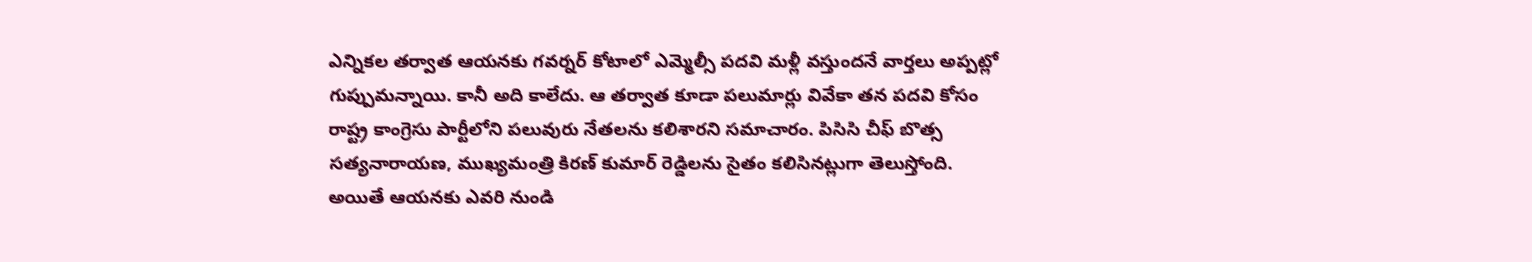ఎన్నికల తర్వాత ఆయనకు గవర్నర్ కోటాలో ఎమ్మెల్సీ పదవి మళ్లీ వస్తుందనే వార్తలు అప్పట్లో గుప్పుమన్నాయి. కానీ అది కాలేదు. ఆ తర్వాత కూడా పలుమార్లు వివేకా తన పదవి కోసం రాష్ట్ర కాంగ్రెసు పార్టీలోని పలువురు నేతలను కలిశారని సమాచారం. పిసిసి చీఫ్ బొత్స సత్యనారాయణ, ముఖ్యమంత్రి కిరణ్ కుమార్ రెడ్డిలను సైతం కలిసినట్లుగా తెలుస్తోంది. అయితే ఆయనకు ఎవరి నుండి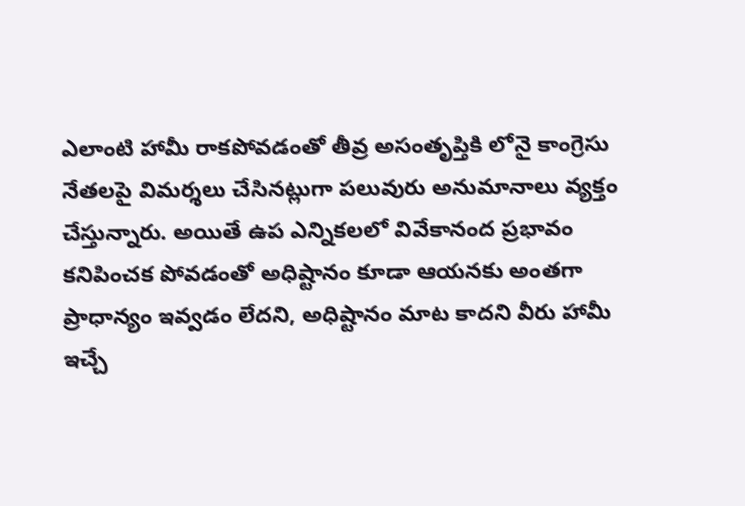ఎలాంటి హామీ రాకపోవడంతో తీవ్ర అసంతృప్తికి లోనై కాంగ్రెసు నేతలపై విమర్శలు చేసినట్లుగా పలువురు అనుమానాలు వ్యక్తం చేస్తున్నారు. అయితే ఉప ఎన్నికలలో వివేకానంద ప్రభావం కనిపించక పోవడంతో అధిష్టానం కూడా ఆయనకు అంతగా ప్రాధాన్యం ఇవ్వడం లేదని, అధిష్టానం మాట కాదని వీరు హామీ ఇచ్చే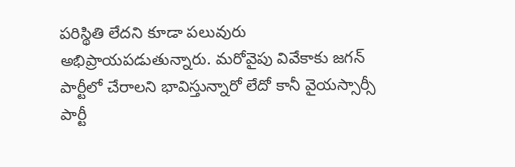పరిస్థితి లేదని కూడా పలువురు అభిప్రాయపడుతున్నారు. మరోవైపు వివేకాకు జగన్ పార్టీలో చేరాలని భావిస్తున్నారో లేదో కానీ వైయస్సార్సీ పార్టీ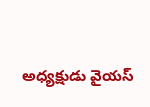అధ్యక్షుడు వైయస్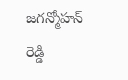జగన్మోహన్ రెడ్డి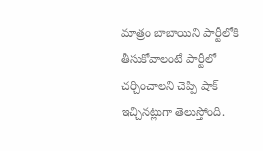మాత్రం బాబాయిని పార్టీలోకి తీసుకోవాలంటే పార్టీలో చర్చించాలని చెప్పి షాక్ ఇచ్చినట్లుగా తెలుస్తోంది.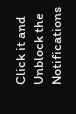Click it and Unblock the Notifications